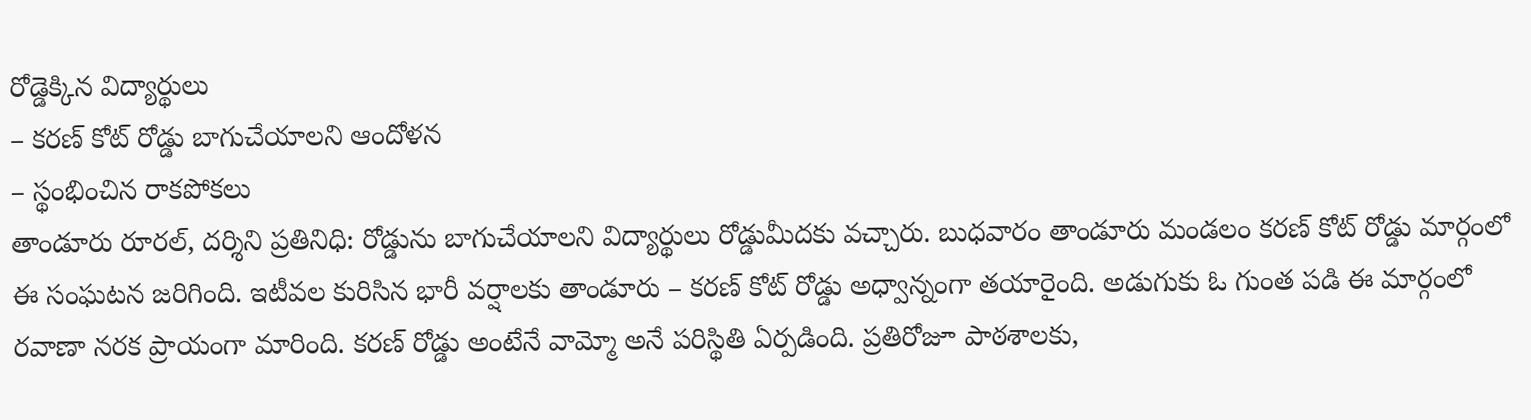రోడ్డెక్కిన విద్యార్థులు
– కరణ్ కోట్ రోడ్డు బాగుచేయాలని ఆందోళన
– స్థంభించిన రాకపోకలు
తాండూరు రూరల్, దర్శిని ప్రతినిధి: రోడ్డును బాగుచేయాలని విద్యార్థులు రోడ్డుమీదకు వచ్చారు. బుధవారం తాండూరు మండలం కరణ్ కోట్ రోడ్డు మార్గంలో ఈ సంఘటన జరిగింది. ఇటీవల కురిసిన భారీ వర్షాలకు తాండూరు – కరణ్ కోట్ రోడ్డు అధ్వాన్నంగా తయారైంది. అడుగుకు ఓ గుంత పడి ఈ మార్గంలో రవాణా నరక ప్రాయంగా మారింది. కరణ్ రోడ్డు అంటేనే వామ్మో అనే పరిస్థితి ఏర్పడింది. ప్రతిరోజూ పాఠశాలకు,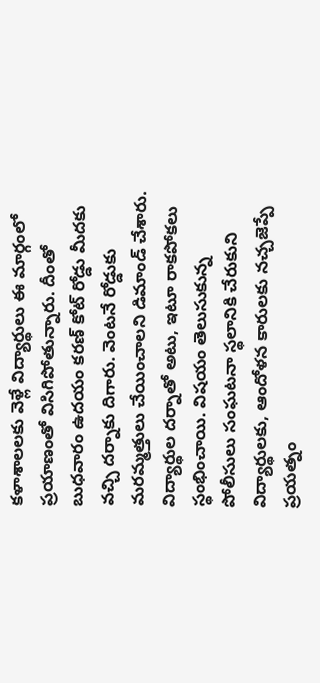కళాశాలలకు వెళ్లే విద్యార్థులు ఈ మార్గంలో ప్రయాణంతో విసిగిపోతున్నారు. దీంతో బుధవారం ఉదయం కరణ్ కోట్ రోడ్డు మీదకు వచ్చి దర్నాకు దిగారు. వెంటనే రోడ్డుకు మరమ్మత్తులు చేయించాలని డిమాండ్ చేశారు. విద్యార్థుల దర్నాతో అటు, ఇటూ రాకపోకలు స్థంభించాయి. విషయం తెలుసుకున్న పోలీసులు సంఘటనా స్థలానికి చేరుకుని విద్యార్థులకు, ఆందోళన కారులకు నచ్చజెప్పే ప్రయత్నం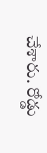చేశారు. రోడ్డు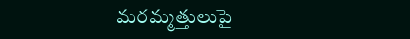మరమ్మత్తులుపై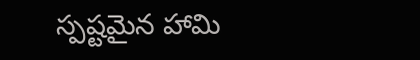స్పష్టమైన హామి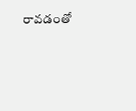రావడంతో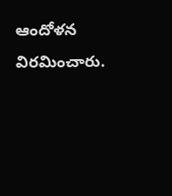ఆందోళన విరమించారు.